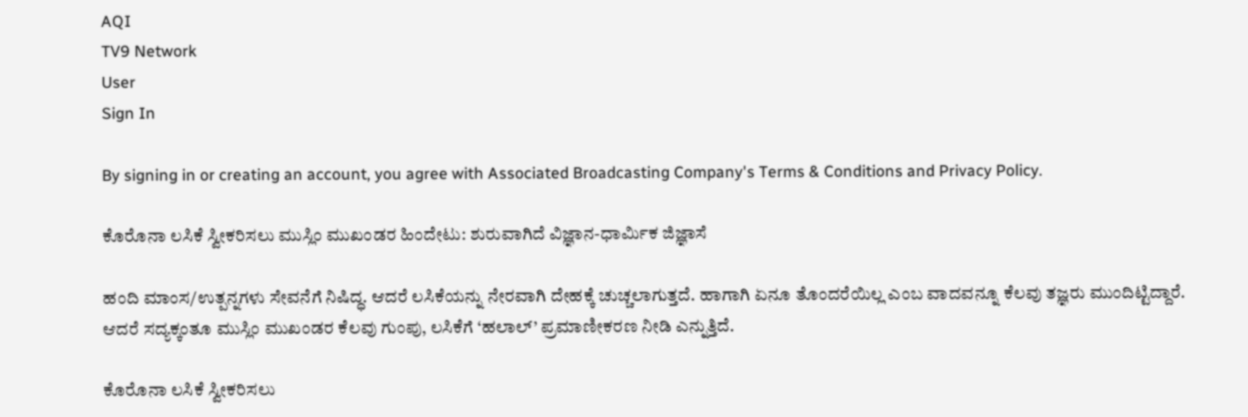AQI
TV9 Network
User
Sign In

By signing in or creating an account, you agree with Associated Broadcasting Company's Terms & Conditions and Privacy Policy.

ಕೊರೊನಾ ಲಸಿಕೆ ಸ್ವೀಕರಿಸಲು ಮುಸ್ಲಿಂ ಮುಖಂಡರ ಹಿಂದೇಟು: ಶುರುವಾಗಿದೆ ವಿಜ್ಞಾನ-ಧಾರ್ಮಿಕ ಜಿಜ್ಞಾಸೆ

ಹಂದಿ ಮಾಂಸ/ಉತ್ಪನ್ನಗಳು ಸೇವನೆಗೆ ನಿಷಿದ್ಧ. ಆದರೆ ಲಸಿಕೆಯನ್ನು ನೇರವಾಗಿ ದೇಹಕ್ಕೆ ಚುಚ್ಚಲಾಗುತ್ತದೆ. ಹಾಗಾಗಿ ಏನೂ ತೊಂದರೆಯಿಲ್ಲ ಎಂಬ ವಾದವನ್ನೂ ಕೆಲವು ತಜ್ಞರು ಮುಂದಿಟ್ಟಿದ್ದಾರೆ. ಆದರೆ ಸದ್ಯಕ್ಕಂತೂ ಮುಸ್ಲಿಂ ಮುಖಂಡರ ಕೆಲವು ಗುಂಪು, ಲಸಿಕೆಗೆ ‘ಹಲಾಲ್’ ಪ್ರಮಾಣೀಕರಣ ನೀಡಿ ಎನ್ನುತ್ತಿದೆ.

ಕೊರೊನಾ ಲಸಿಕೆ ಸ್ವೀಕರಿಸಲು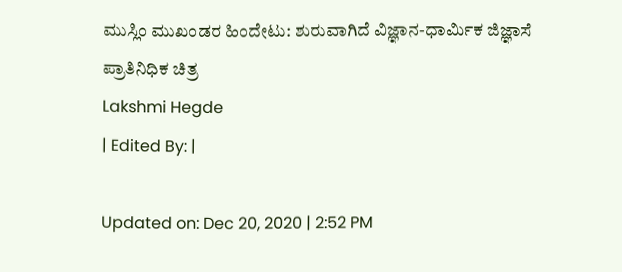ಮುಸ್ಲಿಂ ಮುಖಂಡರ ಹಿಂದೇಟು: ಶುರುವಾಗಿದೆ ವಿಜ್ಞಾನ-ಧಾರ್ಮಿಕ ಜಿಜ್ಞಾಸೆ
ಪ್ರಾತಿನಿಧಿಕ ಚಿತ್ರ
Lakshmi Hegde
| Edited By: |

Updated on: Dec 20, 2020 | 2:52 PM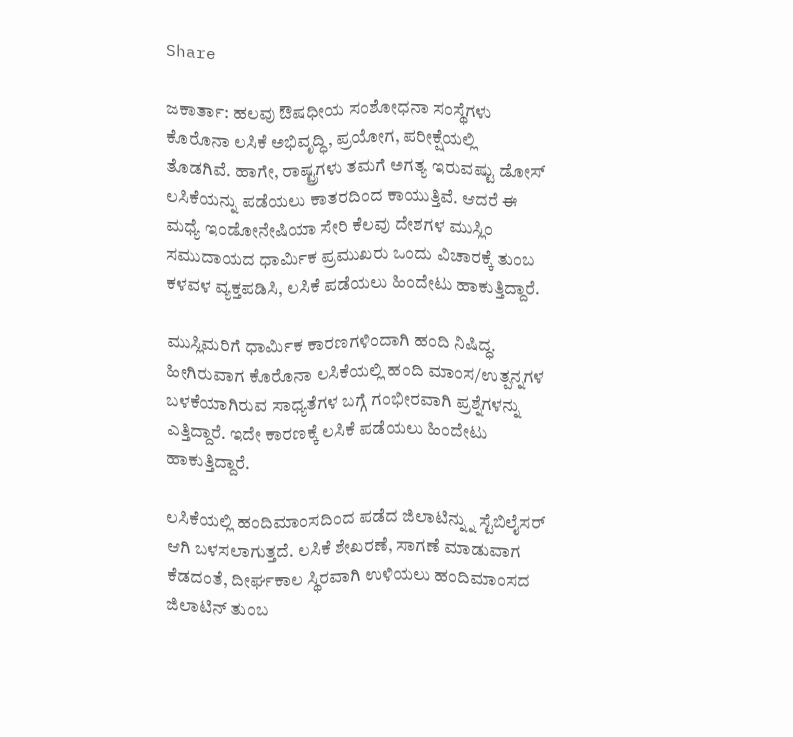Share

ಜಕಾರ್ತಾ: ಹಲವು ಔಷಧೀಯ ಸಂಶೋಧನಾ ಸಂಸ್ಥೆಗಳು ಕೊರೊನಾ ಲಸಿಕೆ ಅಭಿವೃದ್ಧಿ, ಪ್ರಯೋಗ, ಪರೀಕ್ಷೆಯಲ್ಲಿ ತೊಡಗಿವೆ. ಹಾಗೇ, ರಾಷ್ಟ್ರಗಳು ತಮಗೆ ಅಗತ್ಯ ಇರುವಷ್ಟು ಡೋಸ್ ಲಸಿಕೆಯನ್ನು ಪಡೆಯಲು ಕಾತರದಿಂದ ಕಾಯುತ್ತಿವೆ. ಆದರೆ ಈ ಮಧ್ಯೆ ಇಂಡೋನೇಷಿಯಾ ಸೇರಿ ಕೆಲವು ದೇಶಗಳ ಮುಸ್ಲಿಂ ಸಮುದಾಯದ ಧಾರ್ಮಿಕ ಪ್ರಮುಖರು ಒಂದು ವಿಚಾರಕ್ಕೆ ತುಂಬ ಕಳವಳ ವ್ಯಕ್ತಪಡಿಸಿ, ಲಸಿಕೆ ಪಡೆಯಲು ಹಿಂದೇಟು ಹಾಕುತ್ತಿದ್ದಾರೆ.

ಮುಸ್ಲಿಮರಿಗೆ ಧಾರ್ಮಿಕ ಕಾರಣಗಳಿಂದಾಗಿ ಹಂದಿ ನಿಷಿದ್ಧ. ಹೀಗಿರುವಾಗ ಕೊರೊನಾ ಲಸಿಕೆಯಲ್ಲಿ ಹಂದಿ ಮಾಂಸ/ಉತ್ಪನ್ನಗಳ ಬಳಕೆಯಾಗಿರುವ ಸಾಧ್ಯತೆಗಳ ಬಗ್ಗೆ ಗಂಭೀರವಾಗಿ ಪ್ರಶ್ನೆಗಳನ್ನು ಎತ್ತಿದ್ದಾರೆ. ಇದೇ ಕಾರಣಕ್ಕೆ ಲಸಿಕೆ ಪಡೆಯಲು ಹಿಂದೇಟು ಹಾಕುತ್ತಿದ್ದಾರೆ.

ಲಸಿಕೆಯಲ್ಲಿ ಹಂದಿಮಾಂಸದಿಂದ ಪಡೆದ ಜಿಲಾಟಿನ್ನ್ನು ಸ್ಟೆಬಿಲೈಸರ್ ಆಗಿ ಬಳಸಲಾಗುತ್ತದೆ. ಲಸಿಕೆ ಶೇಖರಣೆ, ಸಾಗಣೆ ಮಾಡುವಾಗ ಕೆಡದಂತೆ, ದೀರ್ಘಕಾಲ ಸ್ಥಿರವಾಗಿ ಉಳಿಯಲು ಹಂದಿಮಾಂಸದ ಜಿಲಾಟಿನ್ ತುಂಬ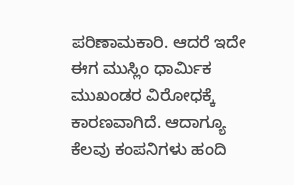ಪರಿಣಾಮಕಾರಿ. ಆದರೆ ಇದೇ ಈಗ ಮುಸ್ಲಿಂ ಧಾರ್ಮಿಕ ಮುಖಂಡರ ವಿರೋಧಕ್ಕೆ ಕಾರಣವಾಗಿದೆ. ಆದಾಗ್ಯೂ ಕೆಲವು ಕಂಪನಿಗಳು ಹಂದಿ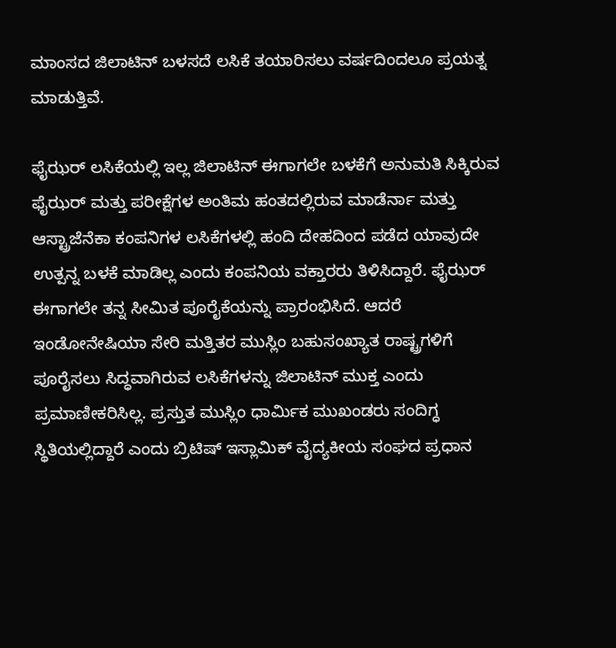ಮಾಂಸದ ಜಿಲಾಟಿನ್ ಬಳಸದೆ ಲಸಿಕೆ ತಯಾರಿಸಲು ವರ್ಷದಿಂದಲೂ ಪ್ರಯತ್ನ ಮಾಡುತ್ತಿವೆ.

ಫೈಝರ್ ಲಸಿಕೆಯಲ್ಲಿ ಇಲ್ಲ ಜಿಲಾಟಿನ್ ಈಗಾಗಲೇ ಬಳಕೆಗೆ ಅನುಮತಿ ಸಿಕ್ಕಿರುವ ಫೈಝರ್ ಮತ್ತು ಪರೀಕ್ಷೆಗಳ ಅಂತಿಮ ಹಂತದಲ್ಲಿರುವ ಮಾಡೆರ್ನಾ ಮತ್ತು ಆಸ್ಟ್ರಾಜೆನೆಕಾ ಕಂಪನಿಗಳ ಲಸಿಕೆಗಳಲ್ಲಿ ಹಂದಿ ದೇಹದಿಂದ ಪಡೆದ ಯಾವುದೇ ಉತ್ಪನ್ನ ಬಳಕೆ ಮಾಡಿಲ್ಲ ಎಂದು ಕಂಪನಿಯ ವಕ್ತಾರರು ತಿಳಿಸಿದ್ದಾರೆ. ಫೈಝರ್ ಈಗಾಗಲೇ ತನ್ನ ಸೀಮಿತ ಪೂರೈಕೆಯನ್ನು ಪ್ರಾರಂಭಿಸಿದೆ. ಆದರೆ ಇಂಡೋನೇಷಿಯಾ ಸೇರಿ ಮತ್ತಿತರ ಮುಸ್ಲಿಂ ಬಹುಸಂಖ್ಯಾತ ರಾಷ್ಟ್ರಗಳಿಗೆ ಪೂರೈಸಲು ಸಿದ್ಧವಾಗಿರುವ ಲಸಿಕೆಗಳನ್ನು ಜಿಲಾಟಿನ್ ಮುಕ್ತ ಎಂದು ಪ್ರಮಾಣೀಕರಿಸಿಲ್ಲ. ಪ್ರಸ್ತುತ ಮುಸ್ಲಿಂ ಧಾರ್ಮಿಕ ಮುಖಂಡರು ಸಂದಿಗ್ಧ ಸ್ಥಿತಿಯಲ್ಲಿದ್ದಾರೆ ಎಂದು ಬ್ರಿಟಿಷ್ ಇಸ್ಲಾಮಿಕ್ ವೈದ್ಯಕೀಯ ಸಂಘದ ಪ್ರಧಾನ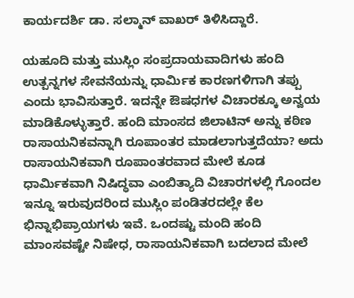ಕಾರ್ಯದರ್ಶಿ ಡಾ. ಸಲ್ಮಾನ್ ವಾಖರ್ ತಿಳಿಸಿದ್ದಾರೆ.

ಯಹೂದಿ ಮತ್ತು ಮುಸ್ಲಿಂ ಸಂಪ್ರದಾಯವಾದಿಗಳು ಹಂದಿ ಉತ್ಪನ್ನಗಳ ಸೇವನೆಯನ್ನು ಧಾರ್ಮಿಕ ಕಾರಣಗಳಿಗಾಗಿ ತಪ್ಪು ಎಂದು ಭಾವಿಸುತ್ತಾರೆ. ಇದನ್ನೇ ಔಷಧಗಳ ವಿಚಾರಕ್ಕೂ ಅನ್ವಯ ಮಾಡಿಕೊಳ್ಳುತ್ತಾರೆ. ಹಂದಿ ಮಾಂಸದ ಜಿಲಾಟಿನ್ ಅನ್ನು ಕಠಿಣ ರಾಸಾಯನಿಕವನ್ನಾಗಿ ರೂಪಾಂತರ ಮಾಡಲಾಗುತ್ತದೆಯಾ? ಅದು ರಾಸಾಯನಿಕವಾಗಿ ರೂಪಾಂತರವಾದ ಮೇಲೆ ಕೂಡ ಧಾರ್ಮಿಕವಾಗಿ ನಿಷಿದ್ಧವಾ ಎಂಬಿತ್ಯಾದಿ ವಿಚಾರಗಳಲ್ಲಿ ಗೊಂದಲ ಇನ್ನೂ ಇರುವುದರಿಂದ ಮುಸ್ಲಿಂ ಪಂಡಿತರದಲ್ಲೇ ಕೆಲ ಭಿನ್ನಾಭಿಪ್ರಾಯಗಳು ಇವೆ. ಒಂದಷ್ಟು ಮಂದಿ ಹಂದಿ ಮಾಂಸವಷ್ಟೇ ನಿಷೇಧ, ರಾಸಾಯನಿಕವಾಗಿ ಬದಲಾದ ಮೇಲೆ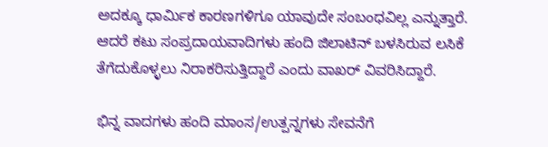ಅದಕ್ಕೂ ಧಾರ್ಮಿಕ ಕಾರಣಗಳಿಗೂ ಯಾವುದೇ ಸಂಬಂಧವಿಲ್ಲ ಎನ್ನುತ್ತಾರೆ. ಆದರೆ ಕಟು ಸಂಪ್ರದಾಯವಾದಿಗಳು ಹಂದಿ ಜಿಲಾಟಿನ್ ಬಳಸಿರುವ ಲಸಿಕೆ ತೆಗೆದುಕೊಳ್ಳಲು ನಿರಾಕರಿಸುತ್ತಿದ್ದಾರೆ ಎಂದು ವಾಖರ್ ವಿವರಿಸಿದ್ದಾರೆ.

ಭಿನ್ನ ವಾದಗಳು ಹಂದಿ ಮಾಂಸ/ಉತ್ಪನ್ನಗಳು ಸೇವನೆಗೆ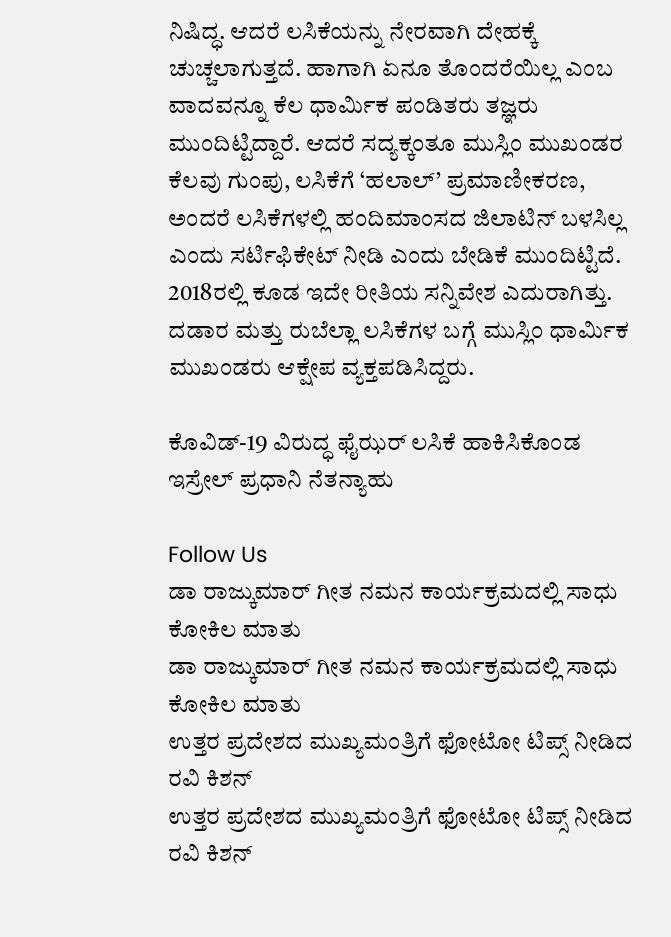ನಿಷಿದ್ಧ. ಆದರೆ ಲಸಿಕೆಯನ್ನು ನೇರವಾಗಿ ದೇಹಕ್ಕೆ ಚುಚ್ಚಲಾಗುತ್ತದೆ. ಹಾಗಾಗಿ ಏನೂ ತೊಂದರೆಯಿಲ್ಲ ಎಂಬ ವಾದವನ್ನೂ ಕೆಲ ಧಾರ್ಮಿಕ ಪಂಡಿತರು ತಜ್ಞರು ಮುಂದಿಟ್ಟಿದ್ದಾರೆ. ಆದರೆ ಸದ್ಯಕ್ಕಂತೂ ಮುಸ್ಲಿಂ ಮುಖಂಡರ ಕೆಲವು ಗುಂಪು, ಲಸಿಕೆಗೆ ‘ಹಲಾಲ್’ ಪ್ರಮಾಣೀಕರಣ, ಅಂದರೆ ಲಸಿಕೆಗಳಲ್ಲಿ ಹಂದಿಮಾಂಸದ ಜಿಲಾಟಿನ್ ಬಳಸಿಲ್ಲ ಎಂದು ಸರ್ಟಿಫಿಕೇಟ್ ನೀಡಿ ಎಂದು ಬೇಡಿಕೆ ಮುಂದಿಟ್ಟಿದೆ. 2018ರಲ್ಲಿ ಕೂಡ ಇದೇ ರೀತಿಯ ಸನ್ನಿವೇಶ ಎದುರಾಗಿತ್ತು. ದಡಾರ ಮತ್ತು ರುಬೆಲ್ಲಾ ಲಸಿಕೆಗಳ ಬಗ್ಗೆ ಮುಸ್ಲಿಂ ಧಾರ್ಮಿಕ ಮುಖಂಡರು ಆಕ್ಷೇಪ ವ್ಯಕ್ತಪಡಿಸಿದ್ದರು.

ಕೊವಿಡ್-19 ವಿರುದ್ಧ ಫೈಝರ್ ಲಸಿಕೆ ಹಾಕಿಸಿಕೊಂಡ ಇಸ್ರೇಲ್ ಪ್ರಧಾನಿ ನೆತನ್ಯಾಹು

Follow Us
ಡಾ ರಾಜ್ಕುಮಾರ್ ಗೀತ ನಮನ ಕಾರ್ಯಕ್ರಮದಲ್ಲಿ ಸಾಧು ಕೋಕಿಲ ಮಾತು
ಡಾ ರಾಜ್ಕುಮಾರ್ ಗೀತ ನಮನ ಕಾರ್ಯಕ್ರಮದಲ್ಲಿ ಸಾಧು ಕೋಕಿಲ ಮಾತು
ಉತ್ತರ ಪ್ರದೇಶದ ಮುಖ್ಯಮಂತ್ರಿಗೆ ಫೋಟೋ ಟಿಪ್ಸ್ ನೀಡಿದ ರವಿ ಕಿಶನ್
ಉತ್ತರ ಪ್ರದೇಶದ ಮುಖ್ಯಮಂತ್ರಿಗೆ ಫೋಟೋ ಟಿಪ್ಸ್ ನೀಡಿದ ರವಿ ಕಿಶನ್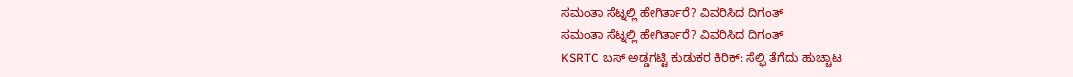ಸಮಂತಾ ಸೆಟ್ನಲ್ಲಿ ಹೇಗಿರ್ತಾರೆ? ವಿವರಿಸಿದ ದಿಗಂತ್
ಸಮಂತಾ ಸೆಟ್ನಲ್ಲಿ ಹೇಗಿರ್ತಾರೆ? ವಿವರಿಸಿದ ದಿಗಂತ್
KSRTC ಬಸ್ ಅಡ್ಡಗಟ್ಟಿ ಕುಡುಕರ ಕಿರಿಕ್: ಸೆಲ್ಫಿ ತೆಗೆದು ಹುಚ್ಚಾಟ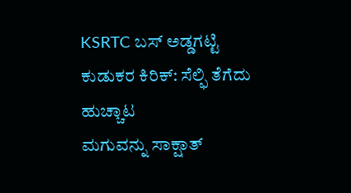KSRTC ಬಸ್ ಅಡ್ಡಗಟ್ಟಿ ಕುಡುಕರ ಕಿರಿಕ್: ಸೆಲ್ಫಿ ತೆಗೆದು ಹುಚ್ಚಾಟ
ಮಗುವನ್ನು ಸಾಕ್ಷಾತ್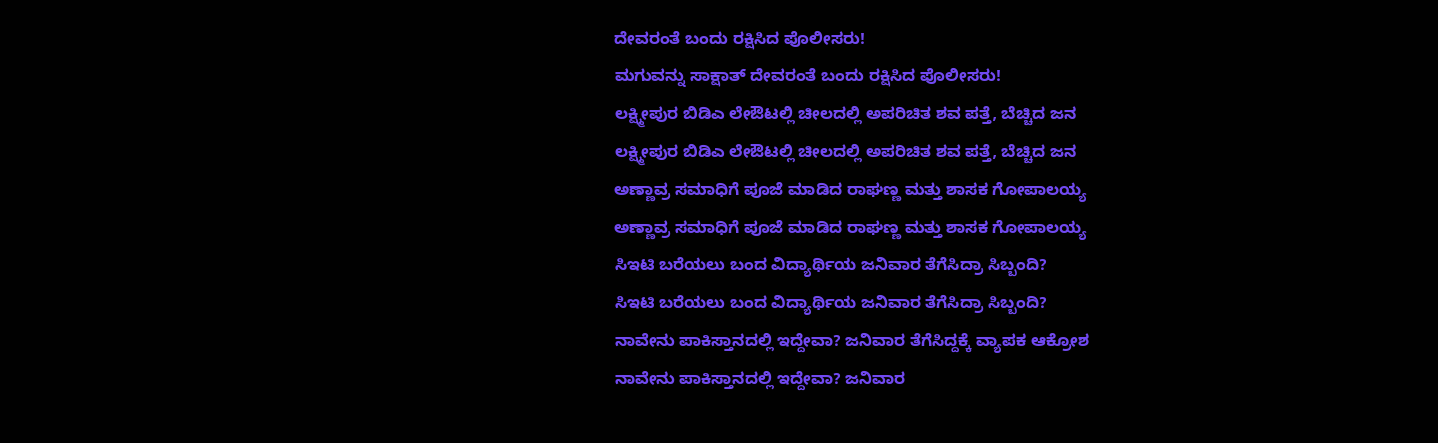ದೇವರಂತೆ ಬಂದು ರಕ್ಷಿಸಿದ ಪೊಲೀಸರು!
ಮಗುವನ್ನು ಸಾಕ್ಷಾತ್ ದೇವರಂತೆ ಬಂದು ರಕ್ಷಿಸಿದ ಪೊಲೀಸರು!
ಲಕ್ಷ್ಮೀಪುರ ಬಿಡಿಎ ಲೇಔಟಲ್ಲಿ ಚೀಲದಲ್ಲಿ ಅಪರಿಚಿತ ಶವ ಪತ್ತೆ, ಬೆಚ್ಚಿದ ಜನ
ಲಕ್ಷ್ಮೀಪುರ ಬಿಡಿಎ ಲೇಔಟಲ್ಲಿ ಚೀಲದಲ್ಲಿ ಅಪರಿಚಿತ ಶವ ಪತ್ತೆ, ಬೆಚ್ಚಿದ ಜನ
ಅಣ್ಣಾವ್ರ ಸಮಾಧಿಗೆ ಪೂಜೆ ಮಾಡಿದ ರಾಘಣ್ಣ ಮತ್ತು ಶಾಸಕ ಗೋಪಾಲಯ್ಯ
ಅಣ್ಣಾವ್ರ ಸಮಾಧಿಗೆ ಪೂಜೆ ಮಾಡಿದ ರಾಘಣ್ಣ ಮತ್ತು ಶಾಸಕ ಗೋಪಾಲಯ್ಯ
ಸಿಇಟಿ ಬರೆಯಲು ಬಂದ ವಿದ್ಯಾರ್ಥಿಯ ಜನಿವಾರ ತೆಗೆಸಿದ್ರಾ ಸಿಬ್ಬಂದಿ?
ಸಿಇಟಿ ಬರೆಯಲು ಬಂದ ವಿದ್ಯಾರ್ಥಿಯ ಜನಿವಾರ ತೆಗೆಸಿದ್ರಾ ಸಿಬ್ಬಂದಿ?
ನಾವೇನು ಪಾಕಿಸ್ತಾನದಲ್ಲಿ ಇದ್ದೇವಾ? ಜನಿವಾರ ತೆಗೆಸಿದ್ದಕ್ಕೆ ವ್ಯಾಪಕ ಆಕ್ರೋಶ
ನಾವೇನು ಪಾಕಿಸ್ತಾನದಲ್ಲಿ ಇದ್ದೇವಾ? ಜನಿವಾರ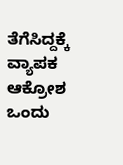ತೆಗೆಸಿದ್ದಕ್ಕೆ ವ್ಯಾಪಕ ಆಕ್ರೋಶ
ಒಂದು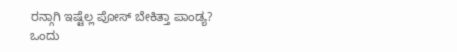ರನ್ಗಾಗಿ ಇಷ್ಟೆಲ್ಲ ಪೋಸ್ ಬೇಕಿತ್ತಾ ಪಾಂಡ್ಯ?
ಒಂದು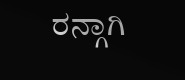ರನ್ಗಾಗಿ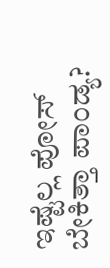ಇಷ್ಟೆಲ್ಲ ಪೋಸ್ ಬೇಕಿತ್ತಾ ಪಾಂಡ್ಯ?